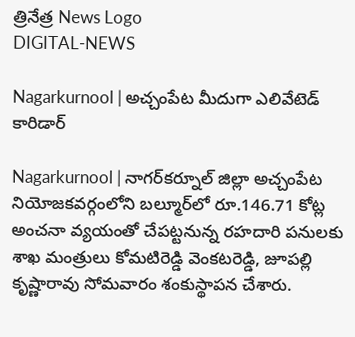త్రినేత్ర News Logo
DIGITAL-NEWS

Nagarkurnool | అచ్చంపేట మీదుగా ఎలివేటెడ్ కారిడార్‌

Nagarkurnool | నాగర్‌కర్నూల్‌ జిల్లా అచ్చంపేట నియోజకవర్గంలోని బల్మూర్‌లో రూ.146.71 కోట్ల అంచనా వ్యయంతో చేపట్టనున్న రహదారి పనులకు శాఖ మంత్రులు కోమటిరెడ్డి వెంకటరెడ్డి, జూపల్లి కృష్ణారావు సోమవారం శంకుస్థాపన చేశారు.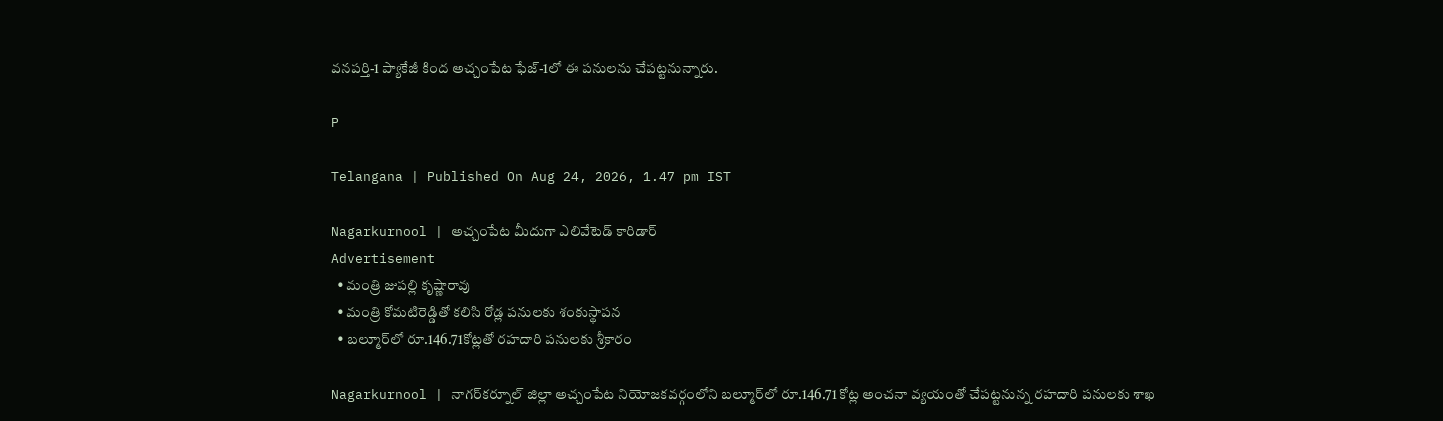వనపర్తి-1 ప్యాకేజీ కింద అచ్చంపేట ఫేజ్‌-1లో ఈ పనులను చేపట్టనున్నారు.

P

Telangana | Published On Aug 24, 2026, 1.47 pm IST

Nagarkurnool | అచ్చంపేట మీదుగా ఎలివేటెడ్ కారిడార్‌
Advertisement
  • మంత్రి జుప‌ల్లి కృష్ణారావు
  • మంత్రి కోమ‌టిరెడ్డితో క‌లిసి రోడ్ల ప‌నుల‌కు శంకుస్థాప‌న‌
  • బ‌ల్మూర్‌లో రూ.146.71కోట్ల‌తో ర‌హ‌దారి ప‌నుల‌కు శ్రీ‌కారం

Nagarkurnool | నాగర్‌కర్నూల్‌ జిల్లా అచ్చంపేట నియోజకవర్గంలోని బల్మూర్‌లో రూ.146.71 కోట్ల అంచనా వ్యయంతో చేపట్టనున్న రహదారి పనులకు శాఖ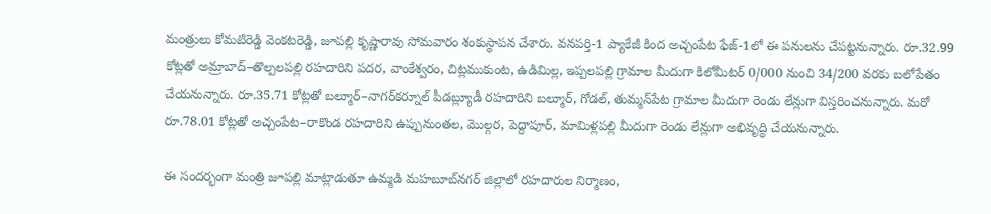మంత్రులు కోమటిరెడ్డి వెంకటరెడ్డి, జూపల్లి కృష్ణారావు సోమవారం శంకుస్థాపన చేశారు. వనపర్తి-1 ప్యాకేజీ కింద అచ్చంపేట ఫేజ్‌-1లో ఈ పనులను చేపట్టనున్నారు. రూ.32.99 కోట్లతో అమ్రాబాద్‌–తొల్పలపల్లి రహదారిని పదర, వాంకేశ్వరం, చిట్లముకుంట, ఉడిమిల్ల, ఇప్పలపల్లి గ్రామాల మీదుగా కిలోమీటర్‌ 0/000 నుంచి 34/200 వరకు బలోపేతం చేయనున్నారు. రూ.35.71 కోట్లతో బల్మూర్‌–నాగర్‌కర్నూల్‌ పీడబ్ల్యూడీ రహదారిని బల్మూర్‌, గోడల్‌, తుమ్మన్‌పేట గ్రామాల మీదుగా రెండు లేన్లుగా విస్తరించనున్నారు. మరో రూ.78.01 కోట్లతో అచ్చంపేట–రాకొండ రహదారిని ఉప్పునుంతల, మొల్గర, పెద్దాపూర్‌, మామిళ్లపల్లి మీదుగా రెండు లేన్లుగా అభివృద్ధి చేయనున్నారు.

ఈ సందర్భంగా మంత్రి జూప‌ల్లి మాట్లాడుతూ ఉమ్మడి మహబూబ్‌నగర్‌ జిల్లాలో రహదారుల నిర్మాణం,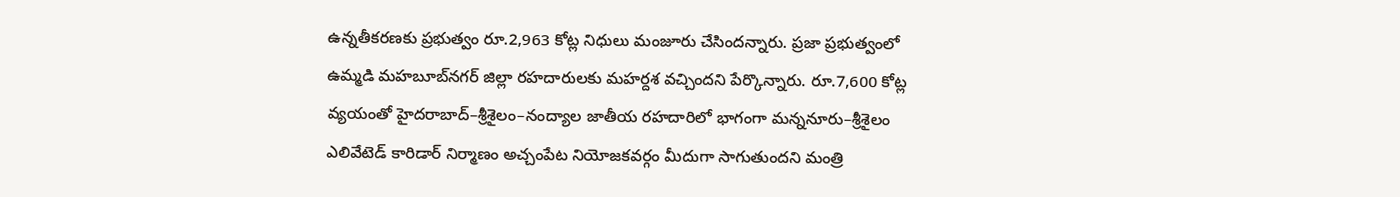ఉన్నతీకరణకు ప్రభుత్వం రూ.2,963 కోట్ల నిధులు మంజూరు చేసిందన్నారు. ప్రజా ప్రభుత్వంలో ఉమ్మడి మహబూబ్‌నగర్‌ జిల్లా రహదారులకు మహర్దశ వచ్చిందని పేర్కొన్నారు. రూ.7,600 కోట్ల వ్యయంతో హైదరాబాద్‌–శ్రీశైలం–నంద్యాల జాతీయ రహదారిలో భాగంగా మన్ననూరు–శ్రీశైలం ఎలివేటెడ్‌ కారిడార్‌ నిర్మాణం అచ్చంపేట నియోజకవర్గం మీదుగా సాగుతుందని మంత్రి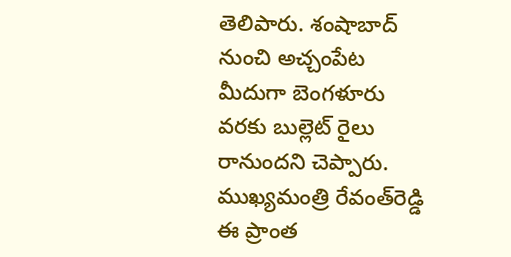తెలిపారు. శంషాబాద్‌ నుంచి అచ్చంపేట మీదుగా బెంగళూరు వరకు బుల్లెట్‌ రైలు రానుందని చెప్పారు. ముఖ్యమంత్రి రేవంత్‌రెడ్డి ఈ ప్రాంత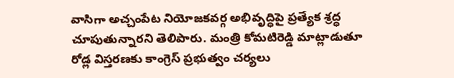వాసిగా అచ్చంపేట నియోజకవర్గ అభివృద్ధిపై ప్రత్యేక శ్రద్ధ చూపుతున్నారని తెలిపారు. మంత్రి కోమ‌టిరెడ్డి మాట్లాడుతూ రోడ్ల విస్త‌ర‌ణ‌కు కాంగ్రెస్ ప్ర‌భుత్వం చ‌ర్య‌లు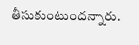తీసుకుంటుంద‌న్నారు.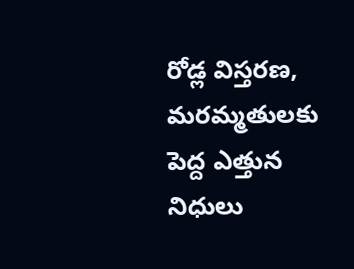రోడ్ల విస్త‌ర‌ణ‌, మ‌ర‌మ్మ‌తుల‌కు పెద్ద ఎత్తున నిధులు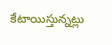కేటాయిస్తున్న‌ట్లు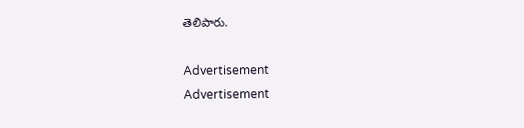తెలిపారు.

Advertisement
Advertisement